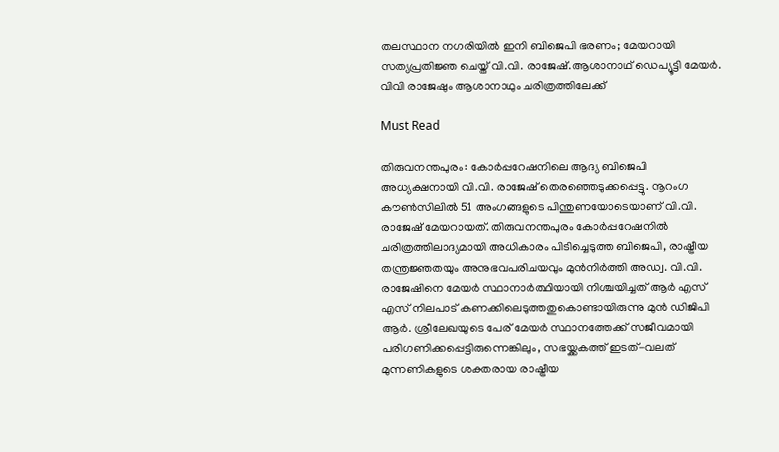തലസ്ഥാന നഗരിയിൽ ഇനി ബിജെപി ഭരണം; മേയറായി സത്യപ്രതിജ്ഞ ചെയ്ത് വി.വി. രാജേഷ്.ആശാനാഥ് ഡെപ്യൂട്ടി മേയര്‍. വിവി രാജേഷും ആശാനാഥും ചരിത്രത്തിലേക്ക്

Must Read

തിരുവനന്തപുരം: കോർപ്പറേഷനിലെ ആദ്യ ബിജെപി അധ്യക്ഷനായി വി.വി. രാജേഷ് തെരഞ്ഞെടുക്കപ്പെട്ടു. നൂറംഗ കൗൺസിലിൽ 51 അംഗങ്ങളുടെ പിന്തുണയോടെയാണ് വി.വി. രാജേഷ് മേയറായത്. തിരുവനന്തപുരം കോര്‍പ്പറേഷനില്‍ ചരിത്രത്തിലാദ്യമായി അധികാരം പിടിച്ചെടുത്ത ബിജെപി, രാഷ്ട്രീയ തന്ത്രജ്ഞതയും അനുഭവപരിചയവും മുന്‍നിര്‍ത്തി അഡ്വ. വി.വി. രാജേഷിനെ മേയര്‍ സ്ഥാനാര്‍ത്ഥിയായി നിശ്ചയിച്ചത് ആര്‍ എസ് എസ് നിലപാട് കണക്കിലെടുത്തതുകൊണ്ടായിരുന്നു മുന്‍ ഡിജിപി ആര്‍. ശ്രീലേഖയുടെ പേര് മേയര്‍ സ്ഥാനത്തേക്ക് സജീവമായി പരിഗണിക്കപ്പെട്ടിരുന്നെങ്കിലും, സഭയ്ക്കകത്ത് ഇടത്-വലത് മുന്നണികളുടെ ശക്തരായ രാഷ്ട്രീയ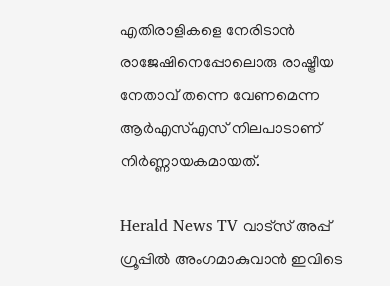എതിരാളികളെ നേരിടാന്‍ രാജേഷിനെപ്പോലൊരു രാഷ്ട്രീയ നേതാവ് തന്നെ വേണമെന്ന ആര്‍എസ്എസ് നിലപാടാണ് നിര്‍ണ്ണായകമായത്.

Herald News TV വാട്സ് അപ്പ് ഗ്രൂപ്പിൽ അംഗമാകുവാൻ ഇവിടെ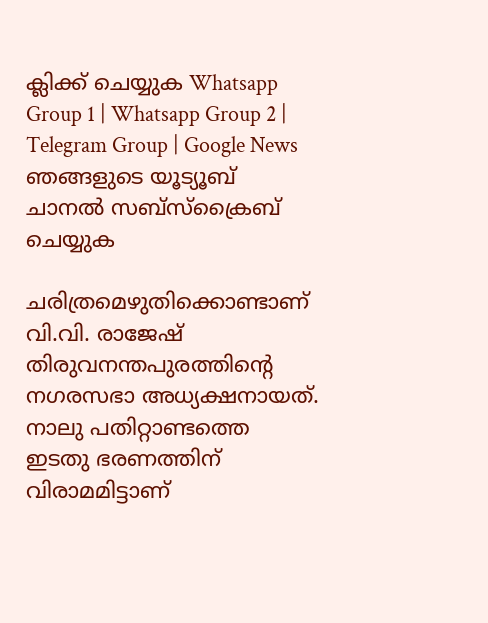ക്ലിക്ക് ചെയ്യുക Whatsapp Group 1 | Whatsapp Group 2 | Telegram Group | Google News ഞങ്ങളുടെ യൂട്യൂബ് ചാനൽ സബ്സ്ക്രൈബ് ചെയ്യുക

ചരിത്രമെഴുതിക്കൊണ്ടാണ് വി.വി. രാജേഷ് തിരുവനന്തപുരത്തിന്റെ നഗരസഭാ അധ്യക്ഷനായത്. നാലു പതിറ്റാണ്ടത്തെ ഇടതു ഭരണത്തിന് വിരാമമിട്ടാണ്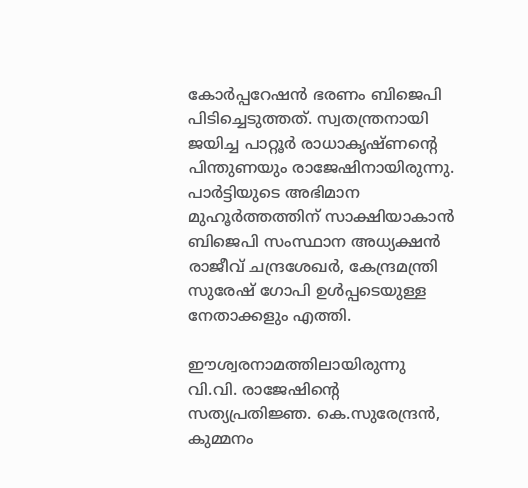കോർപ്പറേഷൻ ഭരണം ബിജെപി പിടിച്ചെടുത്തത്. സ്വതന്ത്രനായി ജയിച്ച പാറ്റൂർ രാധാകൃഷ്ണന്റെ പിന്തുണയും രാജേഷിനായിരുന്നു. പാർട്ടിയുടെ അഭിമാന മുഹൂർത്തത്തിന് സാക്ഷിയാകാൻ ബിജെപി സംസ്ഥാന അധ്യക്ഷൻ രാജീവ് ചന്ദ്രശേഖർ, കേന്ദ്രമന്ത്രി സുരേഷ് ഗോപി ഉൾപ്പടെയുള്ള നേതാക്കളും എത്തി.

ഈശ്വരനാമത്തിലായിരുന്നു വി.വി. രാജേഷിൻ്റെ സത്യപ്രതിജ്ഞ. കെ.സുരേന്ദ്രൻ, കുമ്മനം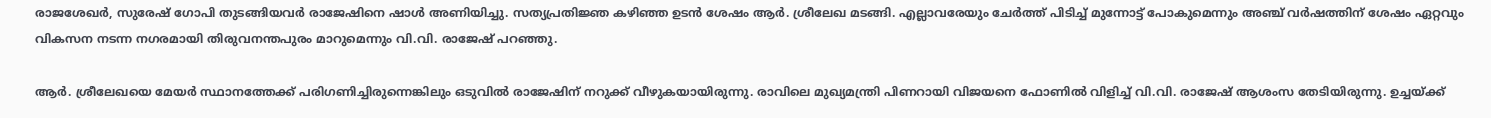രാജശേഖർ, സുരേഷ് ഗോപി തുടങ്ങിയവർ രാജേഷിനെ ഷാൾ അണിയിച്ചു. സത്യപ്രതിജ്ഞ കഴിഞ്ഞ ഉടൻ ശേഷം ആർ. ശ്രീലേഖ മടങ്ങി. എല്ലാവരേയും ചേർത്ത് പിടിച്ച് മുന്നോട്ട് പോകുമെന്നും അഞ്ച് വർഷത്തിന് ശേഷം ഏറ്റവും വികസന നടന്ന നഗരമായി തിരുവനന്തപുരം മാറുമെന്നും വി.വി. രാജേഷ് പറഞ്ഞു.

ആർ. ശ്രീലേഖയെ മേയർ സ്ഥാനത്തേക്ക് പരിഗണിച്ചിരുന്നെങ്കിലും ഒടുവിൽ രാജേഷിന് നറുക്ക് വീഴുകയായിരുന്നു. രാവിലെ മുഖ്യമന്ത്രി പിണറായി വിജയനെ ഫോണിൽ വിളിച്ച് വി.വി. രാജേഷ് ആശംസ തേടിയിരുന്നു. ഉച്ചയ്ക്ക്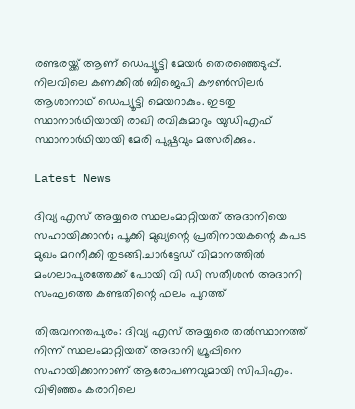രണ്ടരയ്ക്ക് ആണ് ഡെപ്യൂട്ടി മേയർ തെരഞ്ഞെടുപ്പ്. നിലവിലെ കണക്കിൽ ബിജെപി കൗൺസിലർ ആശാനാഥ് ഡെപ്യൂട്ടി മെയറാകും. ഇടതു സ്ഥാനാർഥിയായി രാഖി രവികുമാറും യുഡിഎഫ് സ്ഥാനാർഥിയായി മേരി പുഷ്പവും മത്സരിക്കും.

Latest News

ദിവ്യ എസ് അയ്യരെ സ്ഥലംമാറ്റിയത് അദാനിയെ സഹായിക്കാന്‍; പൂക്കി മുഖ്യന്റെ പ്രതിനായകന്റെ കപട മുഖം മറനീക്കി തുടങ്ങി.ചാർട്ടേഡ് വിമാനത്തിൽ മംഗലാപുരത്തേക്ക് പോയി വി ഡി സതീശൻ അദാനി സംഘത്തെ കണ്ടതിന്റെ ഫലം പുറത്ത്

തിരുവനന്തപുരം: ദിവ്യ എസ് അയ്യരെ തല്‍സ്ഥാനത്ത് നിന്ന് സ്ഥലംമാറ്റിയത് അദാനി ഗ്രൂപ്പിനെ സഹായിക്കാനാണ് ആരോപണവുമായി സിപിഎം. വിഴിഞ്ഞം കരാറിലെ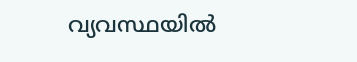വ്യവസ്ഥയില്‍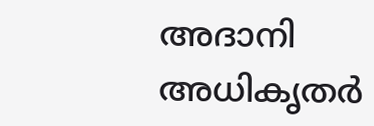അദാനി അധികൃതര്‍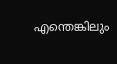എന്തെങ്കിലും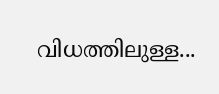വിധത്തിലുള്ള...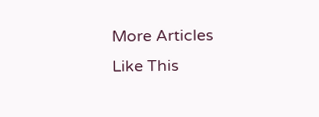More Articles Like This